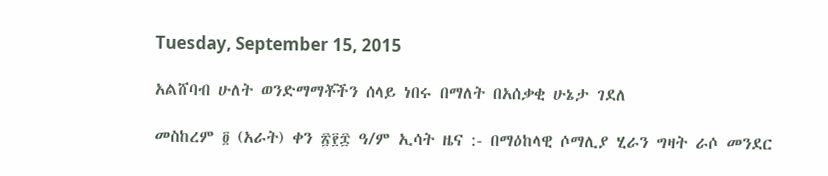Tuesday, September 15, 2015

አልሸባብ ሁለት ወንድማማቾችን ሰላይ ነበሩ በማለት በአሰቃቂ ሁኔታ ገደለ

መስከረም ፬ (አራት) ቀን ፳፻፰ ዓ/ም ኢሳት ዜና :- በማዕከላዊ ሶማሊያ ሂራን ግዛት ራሶ መንደር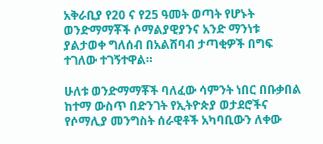አቅራቢያ የ20 ና የ25 ዓመት ወጣት የሆኑት ወንድማማቾች ሶማልያዊያንና አንድ ማንነቱ ያልታወቀ ግለሰብ በአልሸባብ ታጣቂዎች በግፍ ተገለው ተገኝተዋል።

ሁለቱ ወንድማማቾች ባለፈው ሳምንት ነበር በቡቃበል ከተማ ውስጥ በድንገት የኢትዮጵያ ወታደሮችና የሶማሊያ መንግስት ሰራዊቶች አካባቢውን ለቀው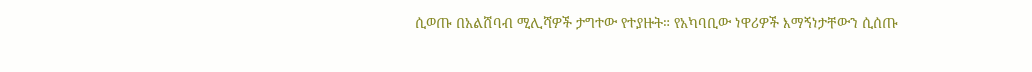ሲወጡ በአልሸባብ ሚሊሻዎች ታግተው የተያዙት። የአካባቢው ነዋሪዎች እማኝነታቸውን ሲሰጡ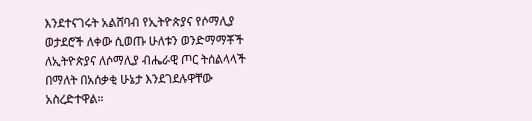እንደተናገሩት አልሸባብ የኢትዮጵያና የሶማሊያ ወታደሮች ለቀው ሲወጡ ሁለቱን ወንድማማቾች ለኢትዮጵያና ለሶማሊያ ብሔራዊ ጦር ትሰልላላች በማለት በአሰቃቂ ሁኔታ እንደገደሉዋቸው አስረድተዋል።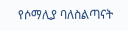የሶማሊያ ባለስልጣናት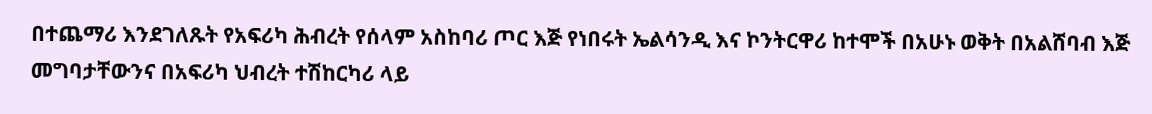በተጨማሪ እንደገለጹት የአፍሪካ ሕብረት የሰላም አስከባሪ ጦር እጅ የነበሩት ኤልሳንዲ እና ኮንትርዋሪ ከተሞች በአሁኑ ወቅት በአልሸባብ እጅ መግባታቸውንና በአፍሪካ ህብረት ተሽከርካሪ ላይ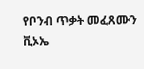የቦንብ ጥቃት መፈጸሙን ቪኦኤ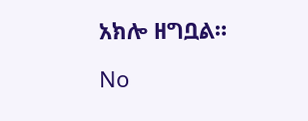አክሎ ዘግቧል።

No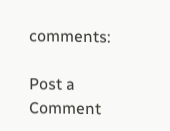comments:

Post a Comment